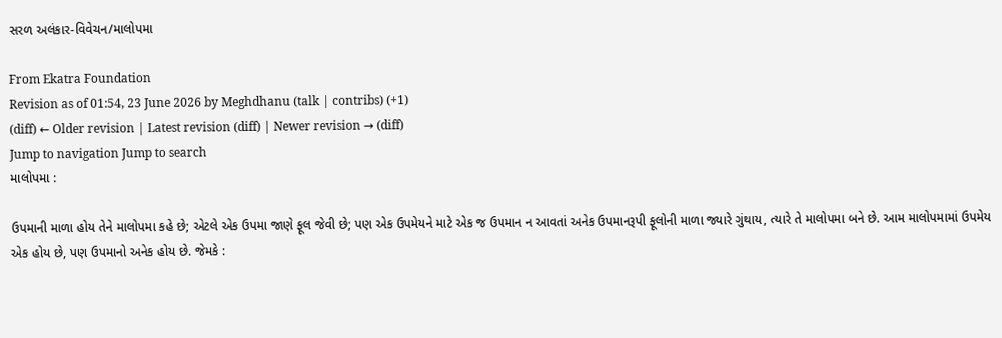સરળ અલંકાર-વિવેચન/માલોપમા

From Ekatra Foundation
Revision as of 01:54, 23 June 2026 by Meghdhanu (talk | contribs) (+1)
(diff) ← Older revision | Latest revision (diff) | Newer revision → (diff)
Jump to navigation Jump to search
માલોપમા :

ઉપમાની માળા હોય તેને માલોપમા કહે છે; એટલે એક ઉપમા જાણે ફૂલ જેવી છે; પણ એક ઉપમેયને માટે એક જ ઉપમાન ન આવતાં અનેક ઉપમાનરૂપી ફૂલોની માળા જ્યારે ગુંથાય, ત્યારે તે માલોપમા બને છે. આમ માલોપમામાં ઉપમેય એક હોય છે, પણ ઉપમાનો અનેક હોય છે. જેમકે :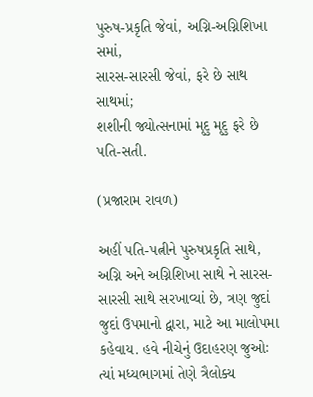પુરુષ-પ્રકૃતિ જેવાં, અગ્નિ-અગ્નિશિખા સમાં,
સારસ-સારસી જેવાં, ફરે છે સાથ સાથમાં;
શશીની જ્યોત્સનામાં મૃદુ મૃદુ ફરે છે પતિ-સતી.

(પ્રજારામ રાવળ)

અહીં પતિ-પત્નીને પુરુષપ્રકૃતિ સાથે, અગ્નિ અને અગ્નિશિખા સાથે ને સારસ-સારસી સાથે સરખાવ્યાં છે, ત્રણ જુદાં જુદાં ઉપમાનો દ્વારા, માટે આ માલોપમા કહેવાય. હવે નીચેનું ઉદાહરણ જુઓઃ ત્યાં મધ્યભાગમાં તેણે ત્રૈલોક્ય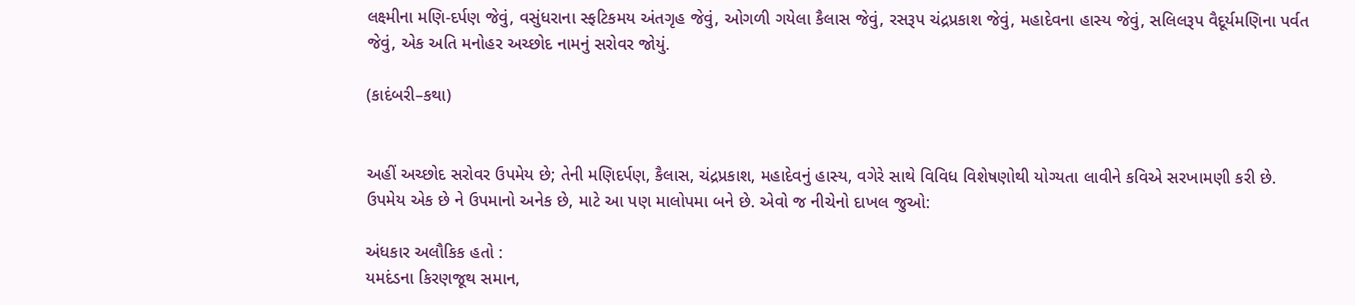લક્ષ્મીના મણિ-દર્પણ જેવું, વસુંધરાના સ્ફટિકમય અંતગૃહ જેવું, ઓગળી ગયેલા કૈલાસ જેવું, રસરૂપ ચંદ્રપ્રકાશ જેવું, મહાદેવના હાસ્ય જેવું, સલિલરૂપ વૈદૂર્યમણિના પર્વત જેવું, એક અતિ મનોહર અચ્છોદ નામનું સરોવર જોયું.

(કાદંબરી–કથા)


અહીં અચ્છોદ સરોવર ઉપમેય છે; તેની મણિદર્પણ, કૈલાસ, ચંદ્રપ્રકાશ, મહાદેવનું હાસ્ય, વગેરે સાથે વિવિધ વિશેષણોથી યોગ્યતા લાવીને કવિએ સરખામણી કરી છે. ઉપમેય એક છે ને ઉપમાનો અનેક છે, માટે આ પણ માલોપમા બને છે. એવો જ નીચેનો દાખલ જુઓ:

અંધકાર અલૌકિક હતો :
યમદંડના કિરણજૂથ સમાન,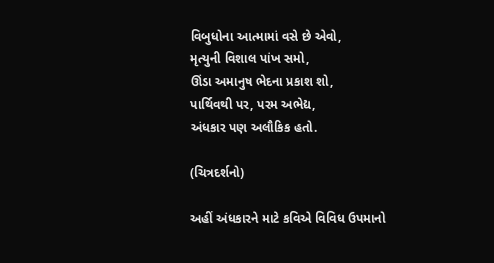વિબુધોના આત્મામાં વસે છે એવો,
મૃત્યુની વિશાલ પાંખ સમો,
ઊંડા અમાનુષ ભેદના પ્રકાશ શો,
પાર્થિવથી પર, પરમ અભેદ્ય,
અંધકાર પણ અલૌકિક હતો.

(ચિત્રદર્શનો)

અહીં અંધકારને માટે કવિએ વિવિધ ઉપમાનો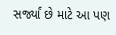સર્જ્યાં છે માટે આ પણ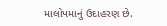માલોપમાનું ઉદાહરણ છે.